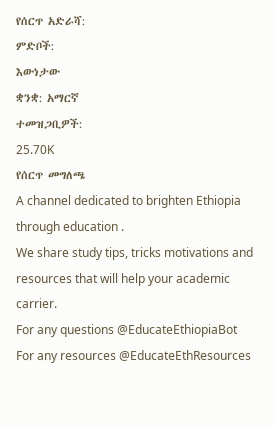የሰርጥ አድራሻ:
ምድቦች:
እውነታው
ቋንቋ: አማርኛ
ተመዝጋቢዎች:
25.70K
የሰርጥ መግለጫ
A channel dedicated to brighten Ethiopia through education .
We share study tips, tricks motivations and resources that will help your academic carrier.
For any questions @EducateEthiopiaBot
For any resources @EducateEthResources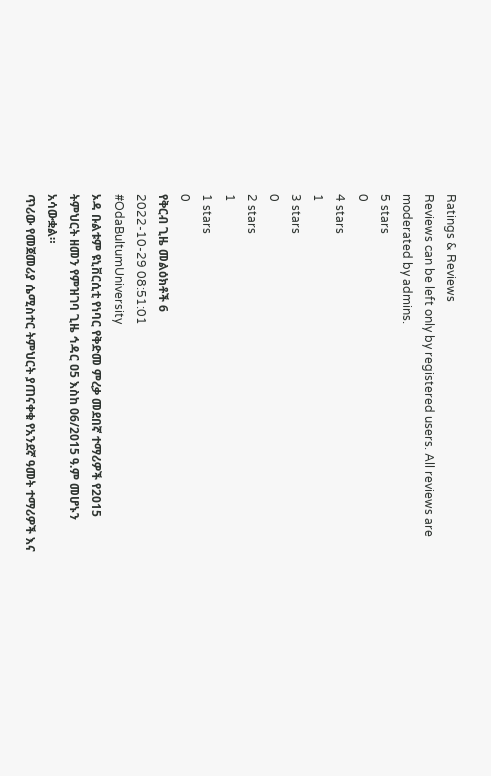Ratings & Reviews
Reviews can be left only by registered users. All reviews are moderated by admins.
5 stars
0
4 stars
1
3 stars
0
2 stars
1
1 stars
0
የቅርብ ጊዜ መልዕክቶች 6
2022-10-29 08:51:01
#OdaBultumUniversity
ኦዳ ቡልቱም ዩኒቨርሲቲ የነባር የቅድመ ምረቃ መደበኛ ተማሪዎች የ2015 ትምህርት ዘመን የምዝገባ ጊዜ ኅዳር ዐ5 እስከ 06/2015 ዓ.ም መሆኑን አሳውቋል።
ጥሪው የመጀመሪያ ሴሚስተር ትምህርት ያጠናቀቁ የአንደኛ ዓመት ተማሪዎች እና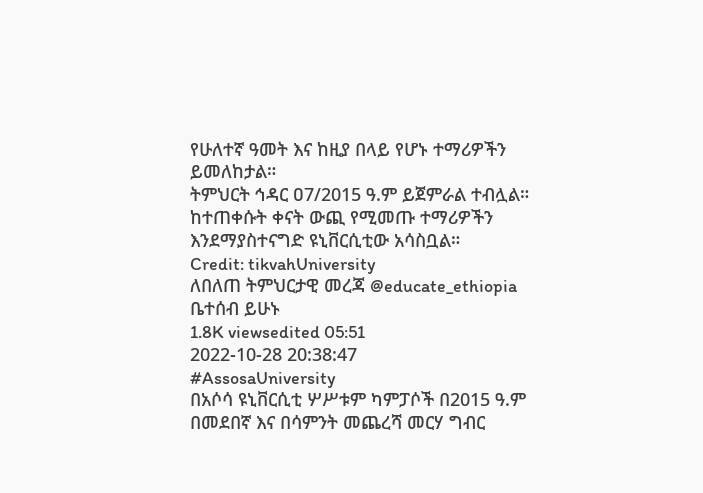የሁለተኛ ዓመት እና ከዚያ በላይ የሆኑ ተማሪዎችን ይመለከታል።
ትምህርት ኅዳር ዐ7/2015 ዓ.ም ይጀምራል ተብሏል።
ከተጠቀሱት ቀናት ውጪ የሚመጡ ተማሪዎችን እንደማያስተናግድ ዩኒቨርሲቲው አሳስቧል።
Credit: tikvahUniversity
ለበለጠ ትምህርታዊ መረጃ @educate_ethiopia ቤተሰብ ይሁኑ
1.8K viewsedited 05:51
2022-10-28 20:38:47
#AssosaUniversity
በአሶሳ ዩኒቨርሲቲ ሦሥቱም ካምፓሶች በ2015 ዓ.ም በመደበኛ እና በሳምንት መጨረሻ መርሃ ግብር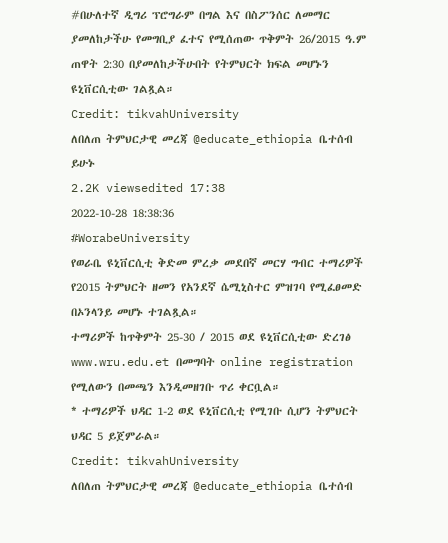#በሁለተኛ ዲግሪ ፕሮግራም በግል እና በስፖንሰር ለመማር ያመለከታችሁ የመግቢያ ፈተና የሚሰጠው ጥቅምት 26/2015 ዓ.ም ጠዋት 2:30 በያመለከታችሁበት የትምህርት ክፍል መሆኑን ዩኒቨርሲቲው ገልጿል።
Credit: tikvahUniversity
ለበለጠ ትምህርታዊ መረጃ @educate_ethiopia ቤተሰብ ይሁኑ
2.2K viewsedited 17:38
2022-10-28 18:38:36
#WorabeUniversity
የወራቤ ዩኒቨርሲቲ ቅድመ ምረቃ መደበኛ መርሃ ግብር ተማሪዎች የ2015 ትምህርት ዘመን የአንደኛ ሴሚኒስተር ምዝገባ የሚፈፀመድ በኦንላንይ መሆኑ ተገልጿል።
ተማሪዎች ከጥቅምት 25-30 / 2015 ወደ ዩኒቨርሲቲው ድረገፅ www.wru.edu.et በመግባት online registration የሚለውን በመጫን እንዲመዘገቡ ጥሪ ቀርቧል።
* ተማሪዎች ህዳር 1-2 ወደ ዩኒቨርሲቲ የሚገቡ ሲሆን ትምህርት ህዳር 5 ይጀምራል።
Credit: tikvahUniversity
ለበለጠ ትምህርታዊ መረጃ @educate_ethiopia ቤተሰብ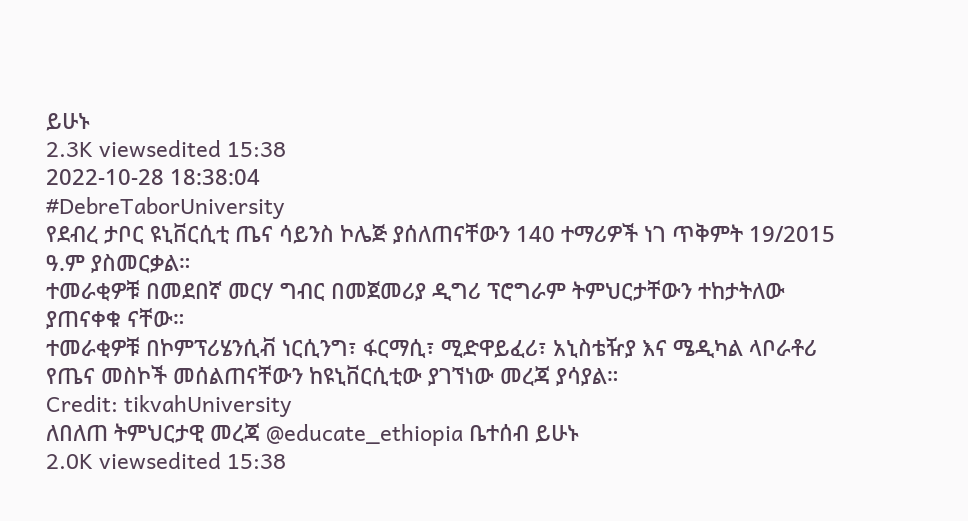ይሁኑ
2.3K viewsedited 15:38
2022-10-28 18:38:04
#DebreTaborUniversity
የደብረ ታቦር ዩኒቨርሲቲ ጤና ሳይንስ ኮሌጅ ያሰለጠናቸውን 140 ተማሪዎች ነገ ጥቅምት 19/2015 ዓ.ም ያስመርቃል።
ተመራቂዎቹ በመደበኛ መርሃ ግብር በመጀመሪያ ዲግሪ ፕሮግራም ትምህርታቸውን ተከታትለው ያጠናቀቁ ናቸው።
ተመራቂዎቹ በኮምፕሪሄንሲቭ ነርሲንግ፣ ፋርማሲ፣ ሚድዋይፈሪ፣ አኒስቴዥያ እና ሜዲካል ላቦራቶሪ የጤና መስኮች መሰልጠናቸውን ከዩኒቨርሲቲው ያገኘነው መረጃ ያሳያል።
Credit: tikvahUniversity
ለበለጠ ትምህርታዊ መረጃ @educate_ethiopia ቤተሰብ ይሁኑ
2.0K viewsedited 15:38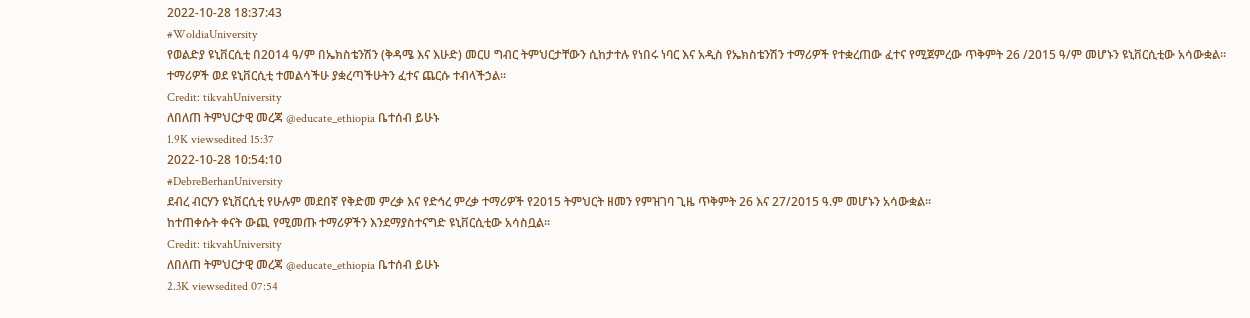2022-10-28 18:37:43
#WoldiaUniversity
የወልድያ ዩኒቨርሲቲ በ2014 ዓ/ም በኤክስቴንሽን (ቅዳሜ እና እሁድ) መርሀ ግብር ትምህርታቸውን ሲከታተሉ የነበሩ ነባር እና አዲስ የኤክስቴንሽን ተማሪዎች የተቋረጠው ፈተና የሚጀምረው ጥቅምት 26 /2015 ዓ/ም መሆኑን ዩኒቨርሲቲው አሳውቋል።
ተማሪዎች ወደ ዩኒቨርሲቲ ተመልሳችሁ ያቋረጣችሁትን ፈተና ጨርሱ ተብላችኃል።
Credit: tikvahUniversity
ለበለጠ ትምህርታዊ መረጃ @educate_ethiopia ቤተሰብ ይሁኑ
1.9K viewsedited 15:37
2022-10-28 10:54:10
#DebreBerhanUniversity
ደብረ ብርሃን ዩኒቨርሲቲ የሁሉም መደበኛ የቅድመ ምረቃ እና የድኅረ ምረቃ ተማሪዎች የ2015 ትምህርት ዘመን የምዝገባ ጊዜ ጥቅምት 26 እና 27/2015 ዓ.ም መሆኑን አሳውቋል።
ከተጠቀሱት ቀናት ውጪ የሚመጡ ተማሪዎችን እንደማያስተናግድ ዩኒቨርሲቲው አሳስቧል።
Credit: tikvahUniversity
ለበለጠ ትምህርታዊ መረጃ @educate_ethiopia ቤተሰብ ይሁኑ
2.3K viewsedited 07:54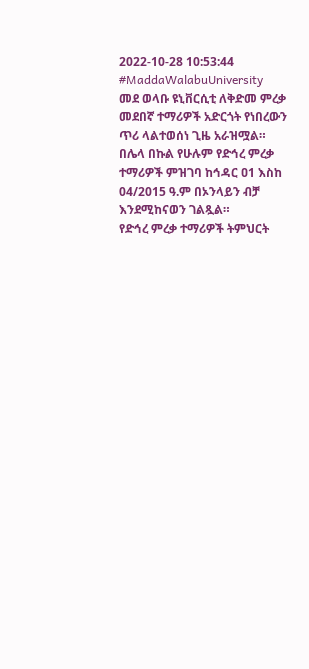2022-10-28 10:53:44
#MaddaWalabuUniversity
መደ ወላቡ ዩኒቨርሲቲ ለቅድመ ምረቃ መደበኛ ተማሪዎች አድርጎት የነበረውን ጥሪ ላልተወሰነ ጊዜ አራዝሟል።
በሌላ በኩል የሁሉም የድኅረ ምረቃ ተማሪዎች ምዝገባ ከኅዳር ዐ1 እስከ 04/2015 ዓ.ም በኦንላይን ብቻ እንደሚከናወን ገልጿል።
የድኅረ ምረቃ ተማሪዎች ትምህርት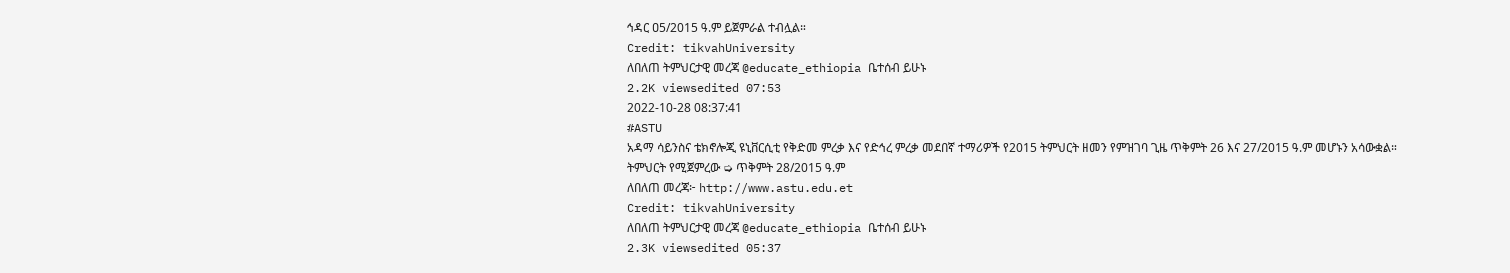ኅዳር ዐ5/2015 ዓ.ም ይጀምራል ተብሏል።
Credit: tikvahUniversity
ለበለጠ ትምህርታዊ መረጃ @educate_ethiopia ቤተሰብ ይሁኑ
2.2K viewsedited 07:53
2022-10-28 08:37:41
#ASTU
አዳማ ሳይንስና ቴክኖሎጂ ዩኒቨርሲቲ የቅድመ ምረቃ እና የድኅረ ምረቃ መደበኛ ተማሪዎች የ2015 ትምህርት ዘመን የምዝገባ ጊዜ ጥቅምት 26 እና 27/2015 ዓ.ም መሆኑን አሳውቋል።
ትምህርት የሚጀምረው ➭ ጥቅምት 28/2015 ዓ.ም
ለበለጠ መረጃ፦ http://www.astu.edu.et
Credit: tikvahUniversity
ለበለጠ ትምህርታዊ መረጃ @educate_ethiopia ቤተሰብ ይሁኑ
2.3K viewsedited 05:37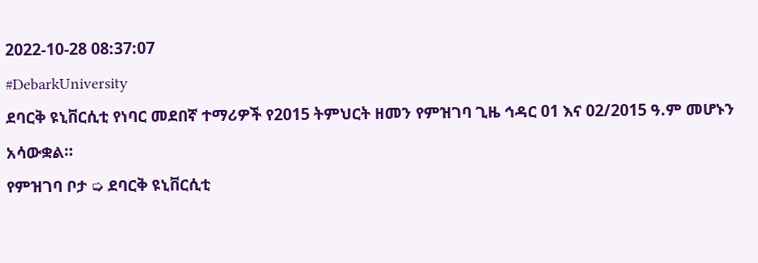2022-10-28 08:37:07
#DebarkUniversity
ደባርቅ ዩኒቨርሲቲ የነባር መደበኛ ተማሪዎች የ2015 ትምህርት ዘመን የምዝገባ ጊዜ ኅዳር 01 እና 02/2015 ዓ.ም መሆኑን አሳውቋል።
የምዝገባ ቦታ ➭ ደባርቅ ዩኒቨርሲቲ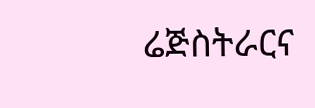ሬጅስትራርና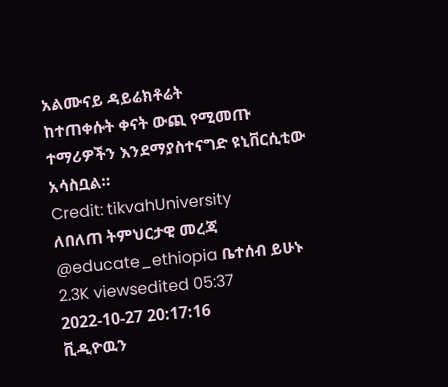አልሙናይ ዳይሬክቶሬት
ከተጠቀሱት ቀናት ውጪ የሚመጡ ተማሪዎችን እንደማያስተናግድ ዩኒቨርሲቲው አሳስቧል።
Credit: tikvahUniversity
ለበለጠ ትምህርታዊ መረጃ @educate_ethiopia ቤተሰብ ይሁኑ
2.3K viewsedited 05:37
2022-10-27 20:17:16
ቪዲዮዉን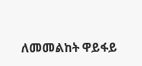ለመመልከት ዋይፋይ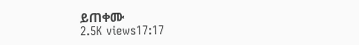ይጠቀሙ
2.5K views17:17